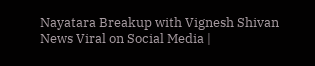Nayatara Breakup with Vignesh Shivan News Viral on Social Media |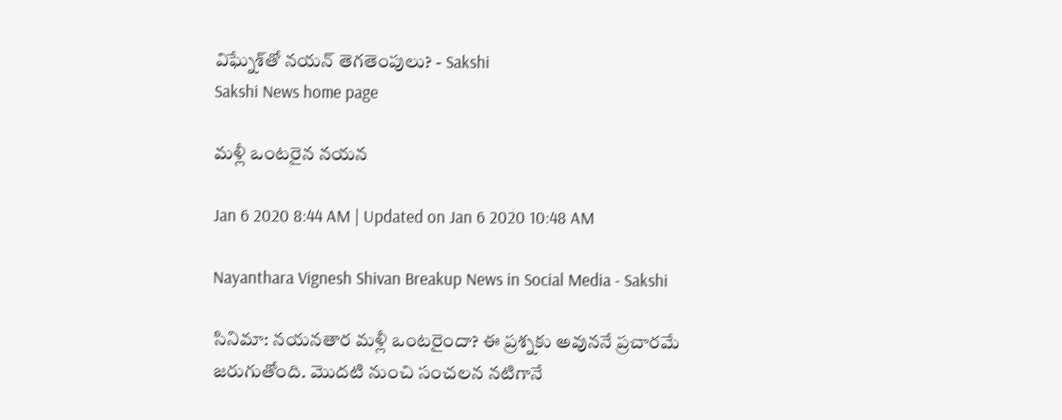విఘ్నేశ్‌తో నయన్‌ తెగతెంపులు? - Sakshi
Sakshi News home page

మళ్లీ ఒంటరైన నయన

Jan 6 2020 8:44 AM | Updated on Jan 6 2020 10:48 AM

Nayanthara Vignesh Shivan Breakup News in Social Media - Sakshi

సినిమా: నయనతార మళ్లీ ఒంటరైందా? ఈ ప్రశ్నకు అవుననే ప్రచారమే జరుగుతోంది. మొదటి నుంచి సంచలన నటిగానే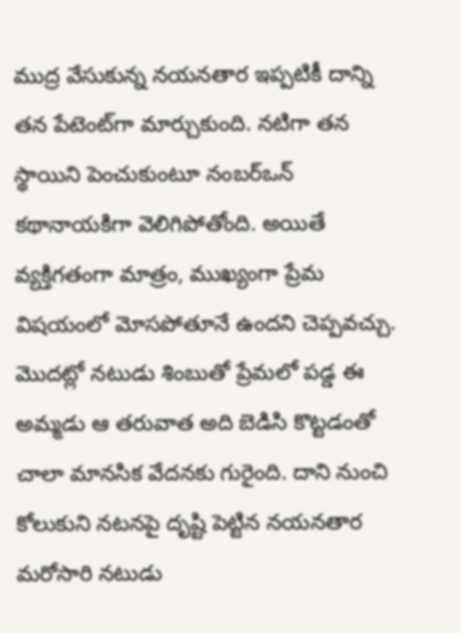ముద్ర వేసుకున్న నయనతార ఇప్పటికీ దాన్ని తన పేటెంట్‌గా మార్చుకుంది. నటిగా తన స్థాయిని పెంచుకుంటూ నంబర్‌ఒన్‌ కథానాయకిగా వెలిగిపోతోంది. అయితే వ్యక్తిగతంగా మాత్రం, ముఖ్యంగా ప్రేమ విషయంలో మోసపోతూనే ఉందని చెప్పవచ్చు. మొదట్లో నటుడు శింబుతో ప్రేమలో పడ్డ ఈ అమ్మడు ఆ తరువాత అది బెడిసి కొట్టడంతో చాలా మానసిక వేదనకు గురైంది. దాని నుంచి కోలుకుని నటనపై దృష్టి పెట్టిన నయనతార మరోసారి నటుడు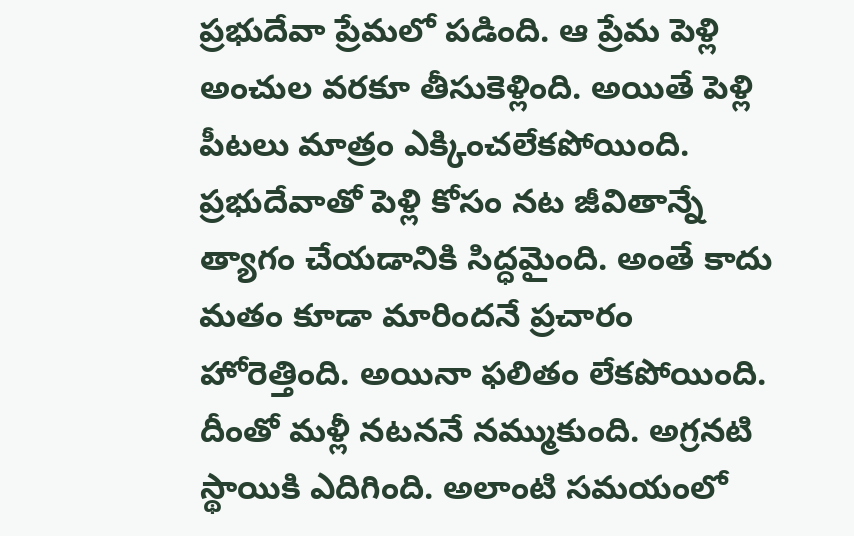ప్రభుదేవా ప్రేమలో పడింది. ఆ ప్రేమ పెళ్లి అంచుల వరకూ తీసుకెళ్లింది. అయితే పెళ్లి పీటలు మాత్రం ఎక్కించలేకపోయింది. ప్రభుదేవాతో పెళ్లి కోసం నట జీవితాన్నే త్యాగం చేయడానికి సిద్ధమైంది. అంతే కాదు మతం కూడా మారిందనే ప్రచారం హోరెత్తింది. అయినా ఫలితం లేకపోయింది. దీంతో మళ్లీ నటననే నమ్ముకుంది. అగ్రనటి స్థాయికి ఎదిగింది. అలాంటి సమయంలో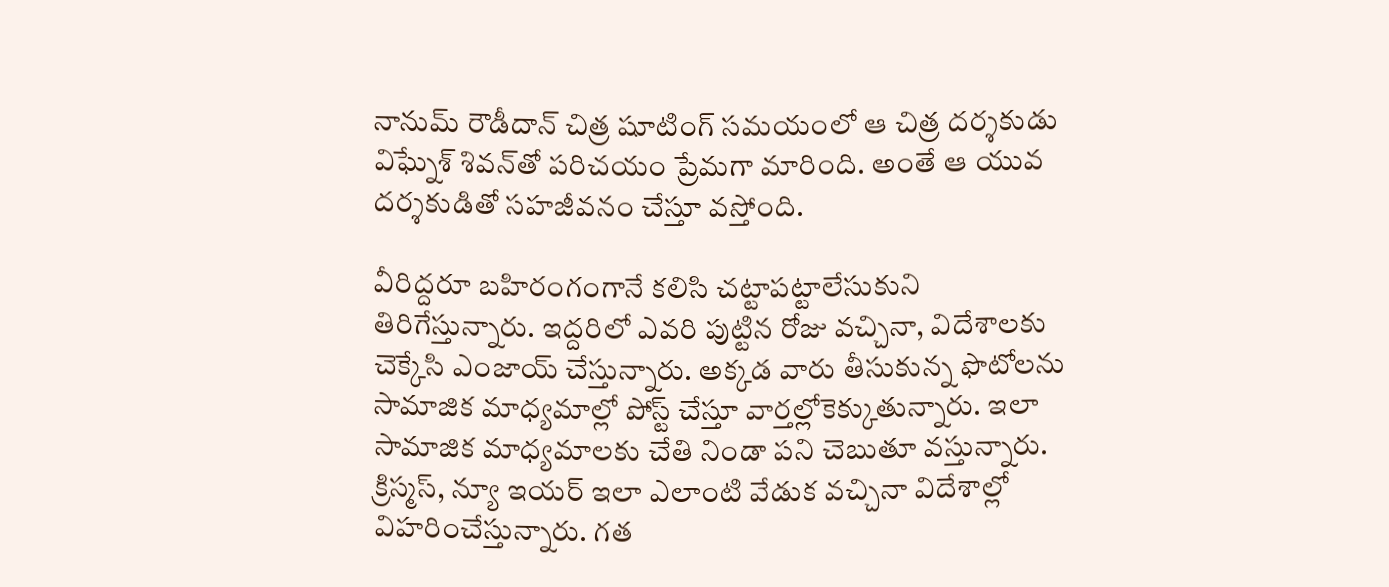నానుమ్‌ రౌడీదాన్‌ చిత్ర షూటింగ్‌ సమయంలో ఆ చిత్ర దర్శకుడు విఘ్నేశ్‌ శివన్‌తో పరిచయం ప్రేమగా మారింది. అంతే ఆ యువ దర్శకుడితో సహజీవనం చేస్తూ వస్తోంది.

వీరిద్దరూ బహిరంగంగానే కలిసి చట్టాపట్టాలేసుకుని తిరిగేస్తున్నారు. ఇద్దరిలో ఎవరి పుట్టిన రోజు వచ్చినా, విదేశాలకు చెక్కేసి ఎంజాయ్‌ చేస్తున్నారు. అక్కడ వారు తీసుకున్న ఫొటోలను సామాజిక మాధ్యమాల్లో పోస్ట్‌ చేస్తూ వార్తల్లోకెక్కుతున్నారు. ఇలా సామాజిక మాధ్యమాలకు చేతి నిండా పని చెబుతూ వస్తున్నారు. క్రిస్మస్, న్యూ ఇయర్‌ ఇలా ఎలాంటి వేడుక వచ్చినా విదేశాల్లో విహరించేస్తున్నారు. గత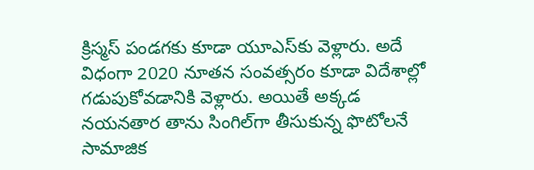క్రిస్మస్‌ పండగకు కూడా యూఎస్‌కు వెళ్లారు. అదే విధంగా 2020 నూతన సంవత్సరం కూడా విదేశాల్లో గడుపుకోవడానికి వెళ్లారు. అయితే అక్కడ నయనతార తాను సింగిల్‌గా తీసుకున్న ఫొటోలనే సామాజిక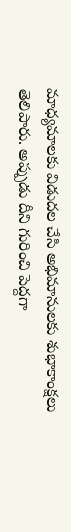మాధ్యమాలకు విడుదల చేసి అభిమానులకు శుభాకాంక్షలు తెలిపారు. అప్పుడు దీని గురించి పెద్దగా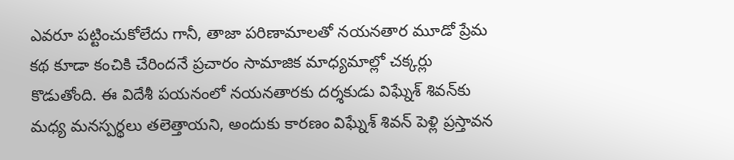ఎవరూ పట్టించుకోలేదు గానీ, తాజా పరిణామాలతో నయనతార మూడో ప్రేమ కథ కూడా కంచికి చేరిందనే ప్రచారం సామాజిక మాధ్యమాల్లో చక్కర్లు కొడుతోంది. ఈ విదేశీ పయనంలో నయనతారకు దర్శకుడు విఘ్నేశ్‌ శివన్‌కు మధ్య మనస్పర్థలు తలెత్తాయని, అందుకు కారణం విఘ్నేశ్‌ శివన్‌ పెళ్లి ప్రస్తావన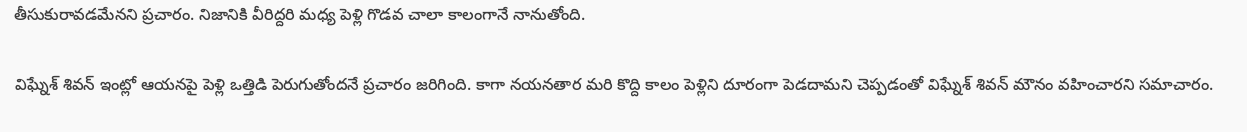తీసుకురావడమేనని ప్రచారం. నిజానికి వీరిద్దరి మధ్య పెళ్లి గొడవ చాలా కాలంగానే నానుతోంది.

విఘ్నేశ్‌ శివన్‌ ఇంట్లో ఆయనపై పెళ్లి ఒత్తిడి పెరుగుతోందనే ప్రచారం జరిగింది. కాగా నయనతార మరి కొద్ది కాలం పెళ్లిని దూరంగా పెడదామని చెప్పడంతో విఘ్నేశ్‌ శివన్‌ మౌనం వహించారని సమాచారం.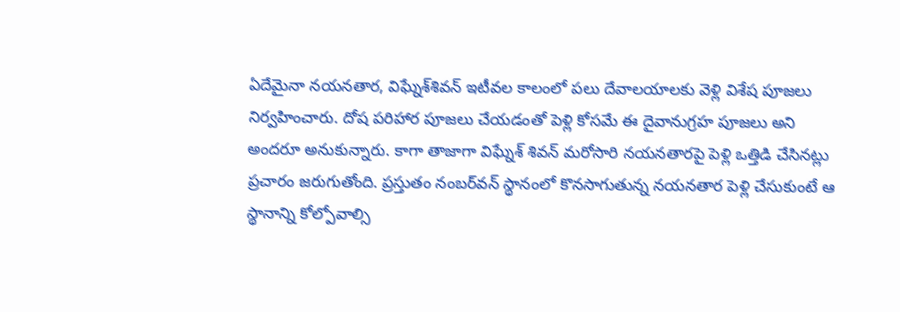ఏదేమైనా నయనతార, విఘ్నేశ్‌శివన్‌ ఇటీవల కాలంలో పలు దేవాలయాలకు వెళ్లి విశేష పూజలు నిర్వహించారు. దోష పరిహార పూజలు చేయడంతో పెళ్లి కోసమే ఈ దైవానుగ్రహ పూజలు అని అందరూ అనుకున్నారు. కాగా తాజాగా విఘ్నేశ్‌ శివన్‌ మరోసారి నయనతారపై పెళ్లి ఒత్తిడి చేసినట్లు ప్రచారం జరుగుతోంది. ప్రస్తుతం నంబర్‌వన్‌ స్థానంలో కొనసాగుతున్న నయనతార పెళ్లి చేసుకుంటే ఆ స్థానాన్ని కోల్పోవాల్సి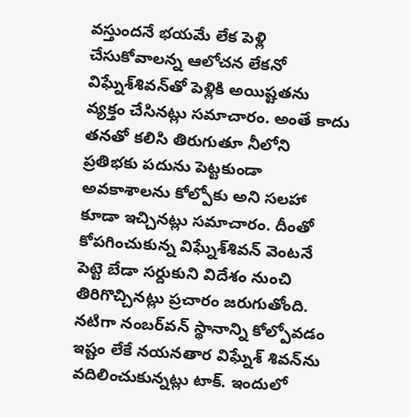వస్తుందనే భయమే లేక పెళ్లి చేసుకోవాలన్న ఆలోచన లేకనో విఘ్నేశ్‌శివన్‌తో పెళ్లికి అయిష్టతను వ్యక్తం చేసినట్లు సమాచారం. అంతే కాదు తనతో కలిసి తిరుగుతూ నీలోని ప్రతిభకు పదును పెట్టకుండా అవకాశాలను కోల్పోకు అని సలహా కూడా ఇచ్చినట్లు సమాచారం. దీంతో కోపగించుకున్న విఘ్నేశ్‌శివన్‌ వెంటనే పెట్టె బేడా సర్దుకుని విదేశం నుంచి తిరిగొచ్చినట్లు ప్రచారం జరుగుతోంది. నటిగా నంబర్‌వన్‌ స్థానాన్ని కోల్పోవడం ఇష్టం లేకే నయనతార విఘ్నేశ్‌ శివన్‌ను వదిలించుకున్నట్లు టాక్‌. ఇందులో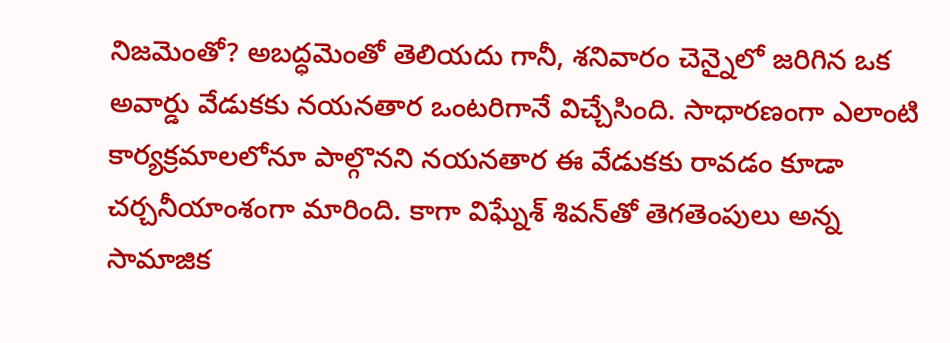నిజమెంతో? అబద్ధమెంతో తెలియదు గానీ, శనివారం చెన్నైలో జరిగిన ఒక అవార్డు వేడుకకు నయనతార ఒంటరిగానే విచ్చేసింది. సాధారణంగా ఎలాంటి కార్యక్రమాలలోనూ పాల్గొనని నయనతార ఈ వేడుకకు రావడం కూడా చర్చనీయాంశంగా మారింది. కాగా విఘ్నేశ్‌ శివన్‌తో తెగతెంపులు అన్న సామాజిక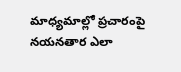మాధ్యమాల్లో ప్రచారంపై నయనతార ఎలా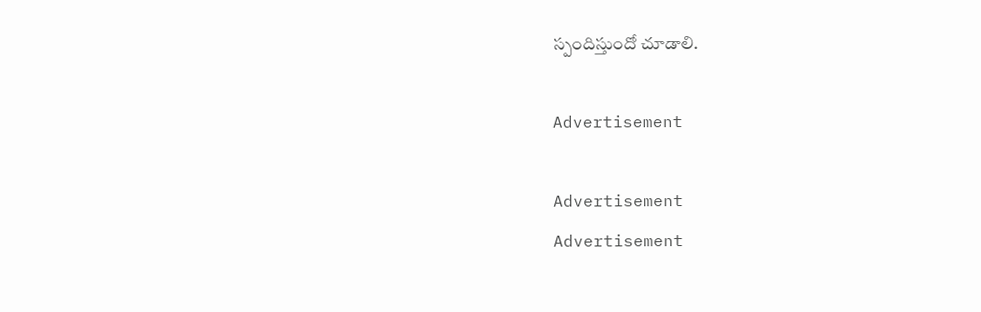స్పందిస్తుందో చూడాలి.

Advertisement

Advertisement
Advertisement